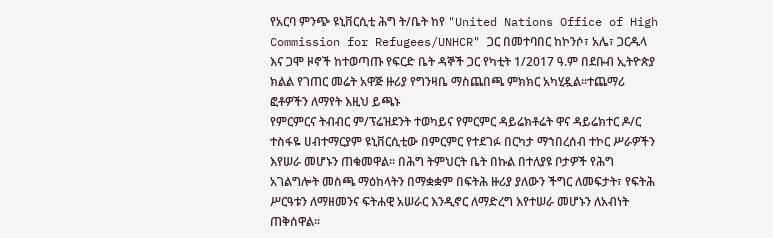የአርባ ምንጭ ዩኒቨርሲቲ ሕግ ት/ቤት ከየ "United Nations Office of High Commission for Refugees/UNHCR" ጋር በመተባበር ከኮንሶ፣ አሌ፣ ጋርዱላ እና ጋሞ ዞኖች ከተወጣጡ የፍርድ ቤት ዳኞች ጋር የካቲት 1/2017 ዓ.ም በደቡብ ኢትዮጵያ ክልል የገጠር መሬት አዋጅ ዙሪያ የግንዛቤ ማስጨበጫ ምክክር አካሂዷል፡፡ተጨማሪ ፎቶዎችን ለማየት እዚህ ይጫኑ
የምርምርና ትብብር ም/ፕሬዝደንት ተወካይና የምርምር ዳይሬክቶሬት ዋና ዳይሬክተር ዶ/ር ተስፋዬ ሀብተማርያም ዩኒቨርሲቲው በምርምር የተደገፉ በርካታ ማኀበረሰብ ተኮር ሥራዎችን እየሠራ መሆኑን ጠቁመዋል፡፡ በሕግ ትምህርት ቤት በኩል በተለያዩ ቦታዎች የሕግ አገልግሎት መስጫ ማዕከላትን በማቋቋም በፍትሕ ዙሪያ ያለውን ችግር ለመፍታት፣ የፍትሕ ሥርዓቱን ለማዘመንና ፍትሐዊ አሠራር እንዲኖር ለማድረግ እየተሠራ መሆኑን ለአብነት ጠቅሰዋል።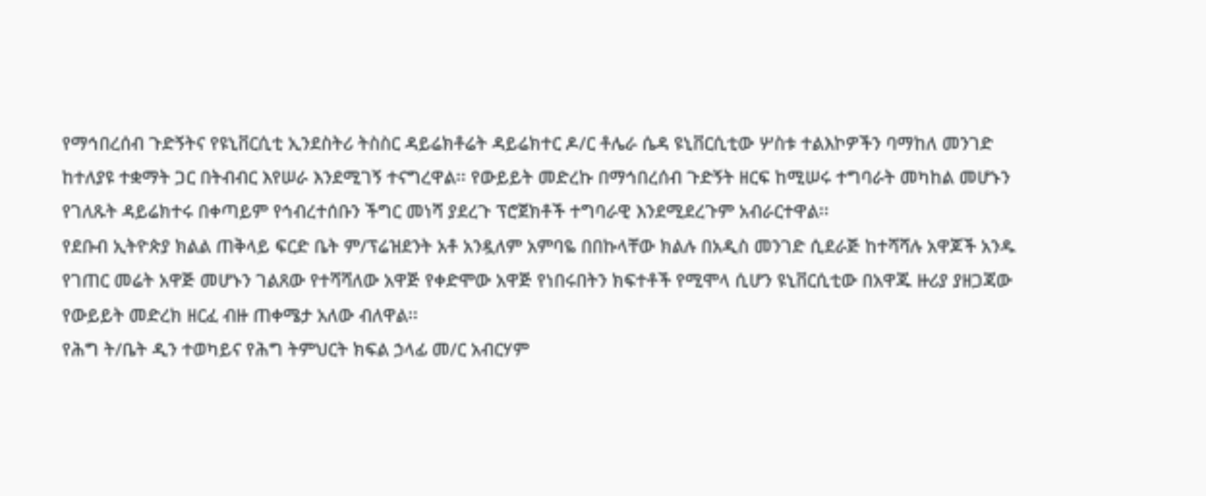የማኅበረሰብ ጉድኝትና የዩኒቨርሲቲ ኢንደስትሪ ትስስር ዳይሬክቶሬት ዳይሬክተር ዶ/ር ቶሌራ ሴዳ ዩኒቨርሲቲው ሦስቱ ተልእኮዎችን ባማከለ መንገድ ከተለያዩ ተቋማት ጋር በትብብር እየሠራ እንደሚገኝ ተናግረዋል፡፡ የውይይት መድረኩ በማኅበረሰብ ጉድኝት ዘርፍ ከሚሠሩ ተግባራት መካከል መሆኑን የገለጹት ዳይሬክተሩ በቀጣይም የኅብረተሰቡን ችግር መነሻ ያደረጉ ፕሮጀክቶች ተግባራዊ እንደሚደረጉም አብራርተዋል፡፡
የደቡብ ኢትዮጵያ ክልል ጠቅላይ ፍርድ ቤት ም/ፕሬዝደንት አቶ አንዷለም አምባዬ በበኩላቸው ክልሉ በአዲስ መንገድ ሲደራጅ ከተሻሻሉ አዋጆች አንዱ የገጠር መሬት አዋጅ መሆኑን ገልጸው የተሻሻለው አዋጅ የቀድሞው አዋጅ የነበሩበትን ክፍተቶች የሚሞላ ሲሆን ዩኒቨርሲቲው በአዋጁ ዙሪያ ያዘጋጃው የውይይት መድረክ ዘርፈ ብዙ ጠቀሜታ አለው ብለዋል፡፡
የሕግ ት/ቤት ዲን ተወካይና የሕግ ትምህርት ክፍል ኃላፊ መ/ር አብርሃም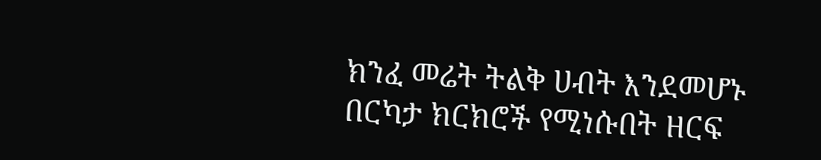ክንፈ መሬት ትልቅ ሀብት እንደመሆኑ በርካታ ክርክሮች የሚነሱበት ዘርፍ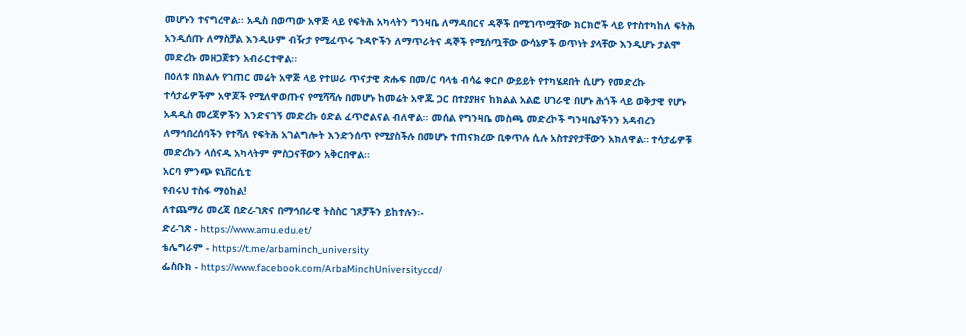መሆኑን ተናግረዋል፡፡ አዲስ በወጣው አዋጅ ላይ የፍትሕ አካላትን ግንዛቤ ለማዳበርና ዳኞች በሚገጥሟቸው ክርክሮች ላይ የተስተካከለ ፍትሕ አንዲሰጡ ለማስቻል እንዲሁም ብዥታ የሚፈጥሩ ጉዳዮችን ለማጥራትና ዳኞች የሚሰጧቸው ውሳኔዎች ወጥነት ያላቸው እንዲሆኑ ታልሞ መድረኩ መዘጋጀቱን አብራርተዋል፡፡
በዕለቱ በክልሉ የገጠር መሬት አዋጅ ላይ የተሠራ ጥናታዊ ጽሑፍ በመ/ር ባላቴ ብሳሬ ቀርቦ ውይይት የተካሄደበት ሲሆን የመድረኩ ተሳታፊዎችም አዋጆች የሚለዋወጡና የሚሻሻሉ በመሆኑ ከመሬት አዋጁ ጋር በተያያዘና ከክልል አልፎ ሀገራዊ በሆኑ ሕጎች ላይ ወቅታዊ የሆኑ አዳዲስ መረጃዎችን እንድናገኝ መድረኩ ዕድል ፈጥሮልናል ብለዋል፡፡ መሰል የግንዛቤ መስጫ መድረኮች ግንዛቤያችንን አዳብረን ለማኅበረሰባችን የተሻለ የፍትሕ አገልግሎት እንድንሰጥ የሚያስችሉ በመሆኑ ተጠናክረው ቢቀጥሉ ሲሉ አስተያየታቸውን አክለዋል። ተሳታፊዎቹ መድረኩን ላሰናዱ አካላትም ምስጋናቸውን አቅርበዋል፡፡
አርባ ምንጭ ዩኒቨርሲቲ
የብሩህ ተስፋ ማዕከል!
ለተጨማሪ መረጃ በድረ-ገጽና በማኅበራዊ ትስስር ገጾቻችን ይከተሉን፡-
ድረ-ገጽ - https://www.amu.edu.et/
ቴሌግራም - https://t.me/arbaminch_university
ፌስቡክ - https://www.facebook.com/ArbaMinchUniversityccd/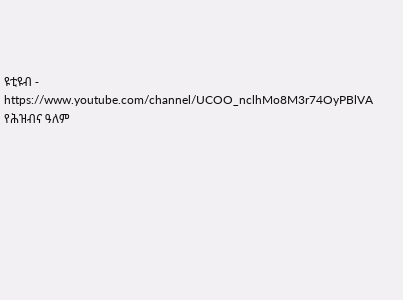ዩቲዩብ - https://www.youtube.com/channel/UCOO_nclhMo8M3r74OyPBlVA
የሕዝብና ዓለም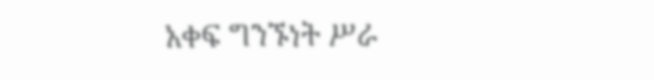አቀፍ ግንኙነት ሥራ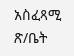አስፈጻሚ ጽ/ቤት